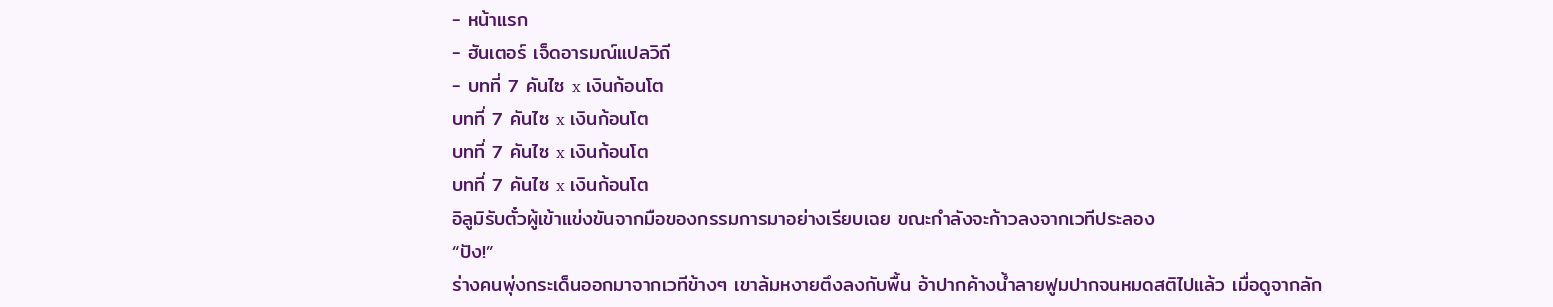- หน้าแรก
- ฮันเตอร์ เจ็ดอารมณ์แปลวิถี
- บทที่ 7 คันไซ x เงินก้อนโต
บทที่ 7 คันไซ x เงินก้อนโต
บทที่ 7 คันไซ x เงินก้อนโต
บทที่ 7 คันไซ x เงินก้อนโต
อิลูมิรับตั๋วผู้เข้าแข่งขันจากมือของกรรมการมาอย่างเรียบเฉย ขณะกำลังจะก้าวลงจากเวทีประลอง
“ปัง!”
ร่างคนพุ่งกระเด็นออกมาจากเวทีข้างๆ เขาล้มหงายตึงลงกับพื้น อ้าปากค้างน้ำลายฟูมปากจนหมดสติไปแล้ว เมื่อดูจากลัก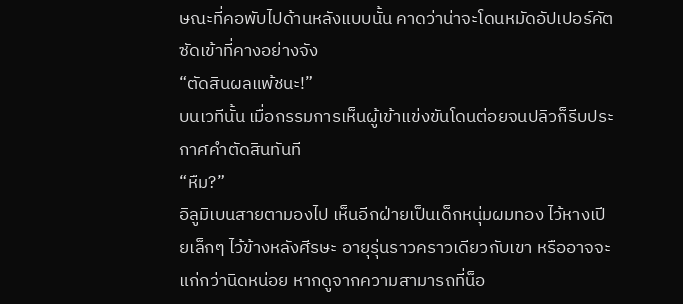ษณะที่คอพับไปด้านหลังแบบนั้น คาดว่าน่าจะโดนหมัดอัปเปอร์คัตซัดเข้าที่คางอย่างจัง
“ตัดสินผลแพ้ชนะ!”
บนเวทีนั้น เมื่อกรรมการเห็นผู้เข้าแข่งขันโดนต่อยจนปลิวก็รีบประกาศคำตัดสินทันที
“หืม?”
อิลูมิเบนสายตามองไป เห็นอีกฝ่ายเป็นเด็กหนุ่มผมทอง ไว้หางเปียเล็กๆ ไว้ข้างหลังศีรษะ อายุรุ่นราวคราวเดียวกับเขา หรืออาจจะแก่กว่านิดหน่อย หากดูจากความสามารถที่น็อ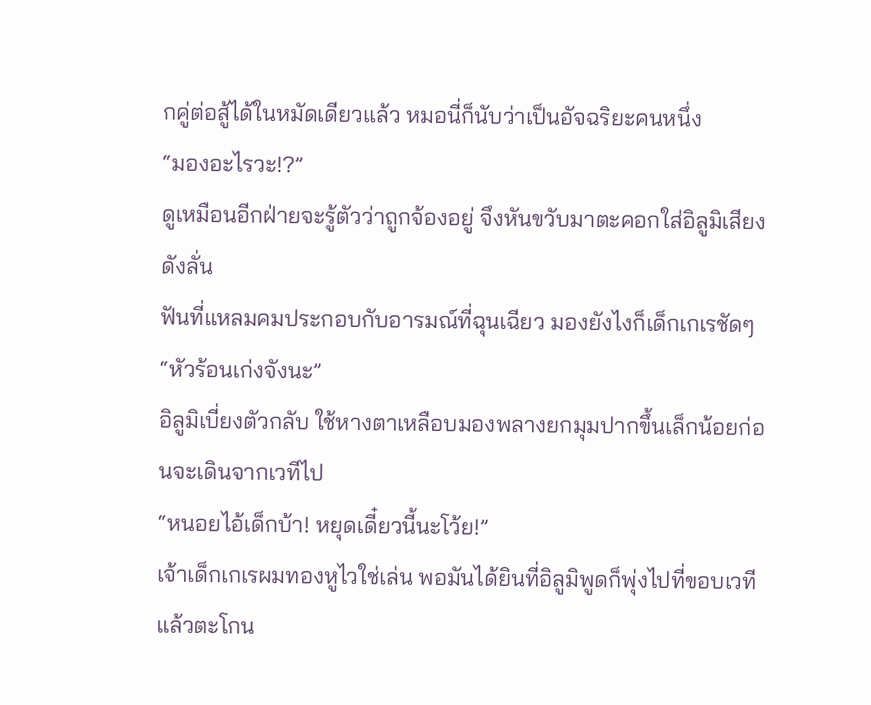กคู่ต่อสู้ได้ในหมัดเดียวแล้ว หมอนี่ก็นับว่าเป็นอัจฉริยะคนหนึ่ง
“มองอะไรวะ!?”
ดูเหมือนอีกฝ่ายจะรู้ตัวว่าถูกจ้องอยู่ จึงหันขวับมาตะคอกใส่อิลูมิเสียงดังลั่น
ฟันที่แหลมคมประกอบกับอารมณ์ที่ฉุนเฉียว มองยังไงก็เด็กเกเรชัดๆ
“หัวร้อนเก่งจังนะ”
อิลูมิเบี่ยงตัวกลับ ใช้หางตาเหลือบมองพลางยกมุมปากขึ้นเล็กน้อยก่อนจะเดินจากเวทีไป
“หนอยไอ้เด็กบ้า! หยุดเดี๋ยวนี้นะโว้ย!”
เจ้าเด็กเกเรผมทองหูไวใช่เล่น พอมันได้ยินที่อิลูมิพูดก็พุ่งไปที่ขอบเวทีแล้วตะโกน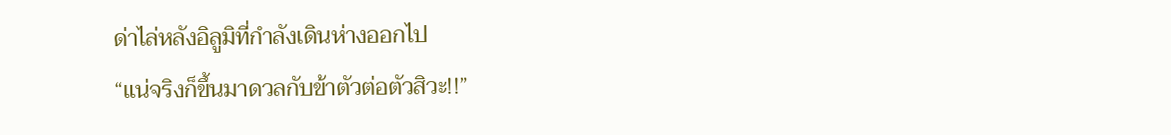ด่าไล่หลังอิลูมิที่กำลังเดินห่างออกไป
“แน่จริงก็ขึ้นมาดวลกับข้าตัวต่อตัวสิวะ!!”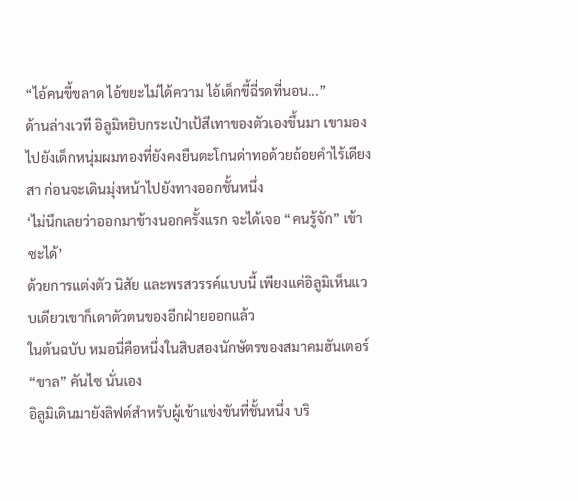“ไอ้คนขี้ขลาด ไอ้ขยะไม่ได้ความ ไอ้เด็กขี้ฉี่รดที่นอน...”
ด้านล่างเวที อิลูมิหยิบกระเป๋าเป้สีเทาของตัวเองขึ้นมา เขามองไปยังเด็กหนุ่มผมทองที่ยังคงยืนตะโกนด่าทอด้วยถ้อยคำไร้เดียงสา ก่อนจะเดินมุ่งหน้าไปยังทางออกชั้นหนึ่ง
‘ไม่นึกเลยว่าออกมาข้างนอกครั้งแรก จะได้เจอ “คนรู้จัก” เข้าซะได้’
ด้วยการแต่งตัว นิสัย และพรสวรรค์แบบนี้ เพียงแค่อิลูมิเห็นแวบเดียวเขาก็เดาตัวตนของอีกฝ่ายออกแล้ว
ในต้นฉบับ หมอนี่คือหนึ่งในสิบสองนักษัตรของสมาคมฮันเตอร์ “ขาล” คันไซ นั่นเอง
อิลูมิเดินมายังลิฟต์สำหรับผู้เข้าแข่งขันที่ชั้นหนึ่ง บริ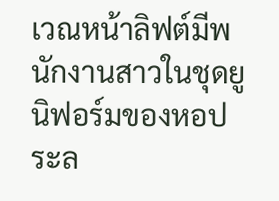เวณหน้าลิฟต์มีพนักงานสาวในชุดยูนิฟอร์มของหอประล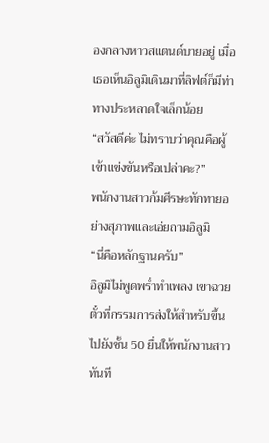องกลางหาวสแตนด์บายอยู่ เมื่อเธอเห็นอิลูมิเดินมาที่ลิฟต์ก็มีท่าทางประหลาดใจเล็กน้อย
“สวัสดีค่ะ ไม่ทราบว่าคุณคือผู้เข้าแข่งขันหรือเปล่าคะ?”
พนักงานสาวก้มศีรษะทักทายอย่างสุภาพและเอ่ยถามอิลูมิ
“นี่คือหลักฐานครับ”
อิลูมิไม่พูดพร่ำทำเพลง เขาฉวยตั๋วที่กรรมการส่งให้สำหรับขึ้นไปยังชั้น 50 ยื่นให้พนักงานสาวทันที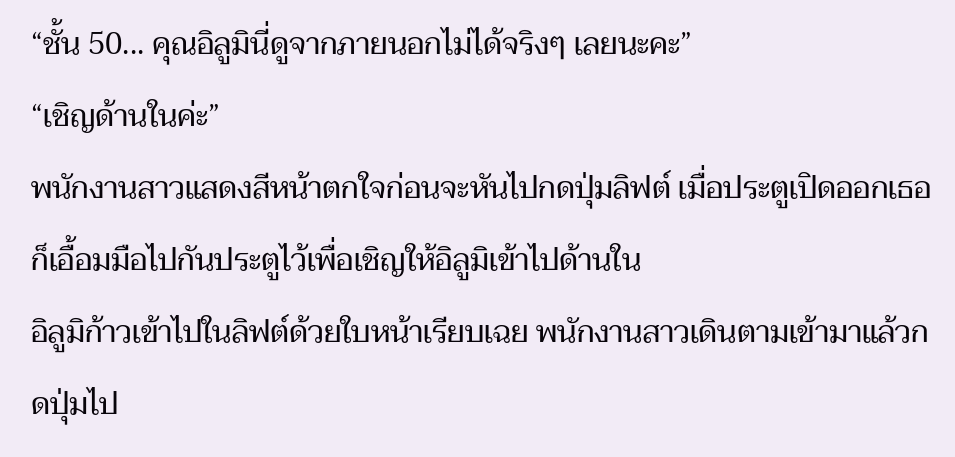“ชั้น 50... คุณอิลูมินี่ดูจากภายนอกไม่ได้จริงๆ เลยนะคะ”
“เชิญด้านในค่ะ”
พนักงานสาวแสดงสีหน้าตกใจก่อนจะหันไปกดปุ่มลิฟต์ เมื่อประตูเปิดออกเธอก็เอื้อมมือไปกันประตูไว้เพื่อเชิญให้อิลูมิเข้าไปด้านใน
อิลูมิก้าวเข้าไปในลิฟต์ด้วยใบหน้าเรียบเฉย พนักงานสาวเดินตามเข้ามาแล้วกดปุ่มไป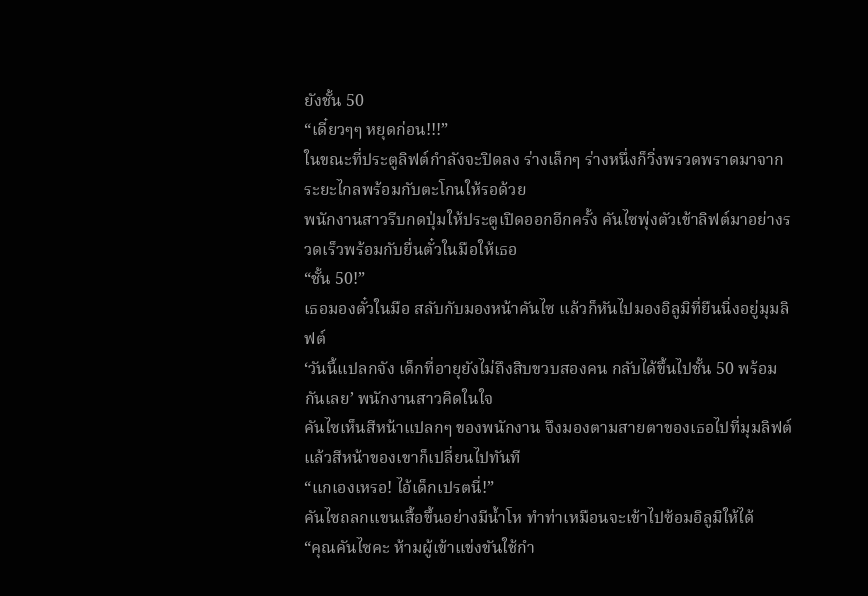ยังชั้น 50
“เดี๋ยวๆๆ หยุดก่อน!!!”
ในขณะที่ประตูลิฟต์กำลังจะปิดลง ร่างเล็กๆ ร่างหนึ่งก็วิ่งพรวดพราดมาจากระยะไกลพร้อมกับตะโกนให้รอด้วย
พนักงานสาวรีบกดปุ่มให้ประตูเปิดออกอีกครั้ง คันไซพุ่งตัวเข้าลิฟต์มาอย่างรวดเร็วพร้อมกับยื่นตั๋วในมือให้เธอ
“ชั้น 50!”
เธอมองตั๋วในมือ สลับกับมองหน้าคันไซ แล้วก็หันไปมองอิลูมิที่ยืนนิ่งอยู่มุมลิฟต์
‘วันนี้แปลกจัง เด็กที่อายุยังไม่ถึงสิบขวบสองคน กลับได้ขึ้นไปชั้น 50 พร้อมกันเลย’ พนักงานสาวคิดในใจ
คันไซเห็นสีหน้าแปลกๆ ของพนักงาน จึงมองตามสายตาของเธอไปที่มุมลิฟต์ แล้วสีหน้าของเขาก็เปลี่ยนไปทันที
“แกเองเหรอ! ไอ้เด็กเปรตนี่!”
คันไซถลกแขนเสื้อขึ้นอย่างมีน้ำโห ทำท่าเหมือนจะเข้าไปซ้อมอิลูมิให้ได้
“คุณคันไซคะ ห้ามผู้เข้าแข่งขันใช้กำ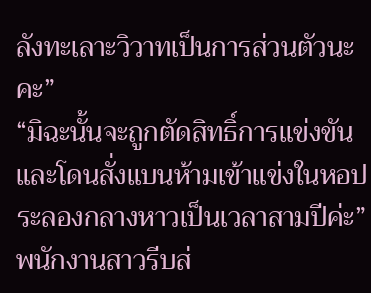ลังทะเลาะวิวาทเป็นการส่วนตัวนะคะ”
“มิฉะนั้นจะถูกตัดสิทธิ์การแข่งขัน และโดนสั่งแบนห้ามเข้าแข่งในหอประลองกลางหาวเป็นเวลาสามปีค่ะ”
พนักงานสาวรีบส่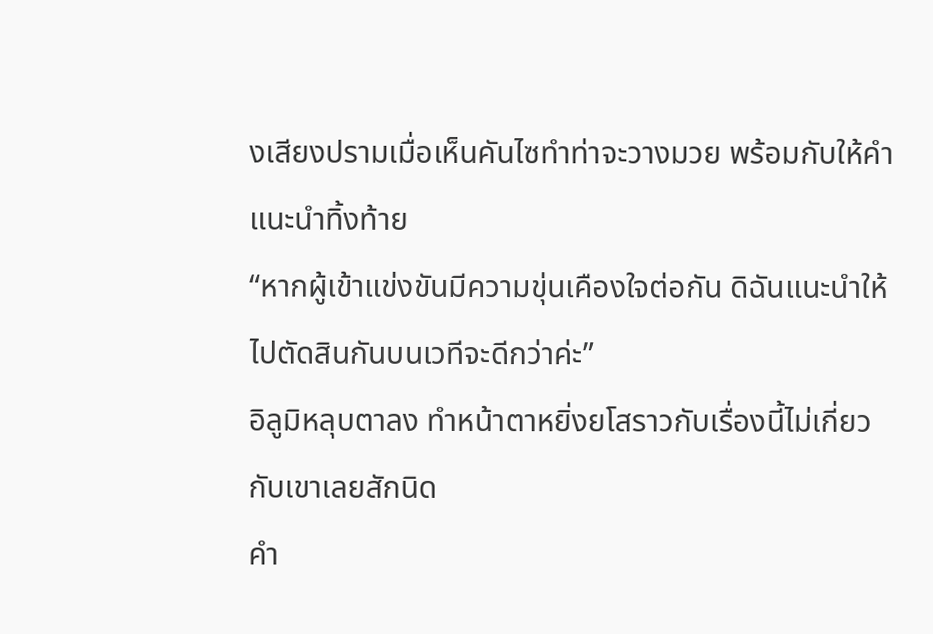งเสียงปรามเมื่อเห็นคันไซทำท่าจะวางมวย พร้อมกับให้คำแนะนำทิ้งท้าย
“หากผู้เข้าแข่งขันมีความขุ่นเคืองใจต่อกัน ดิฉันแนะนำให้ไปตัดสินกันบนเวทีจะดีกว่าค่ะ”
อิลูมิหลุบตาลง ทำหน้าตาหยิ่งยโสราวกับเรื่องนี้ไม่เกี่ยวกับเขาเลยสักนิด
คำ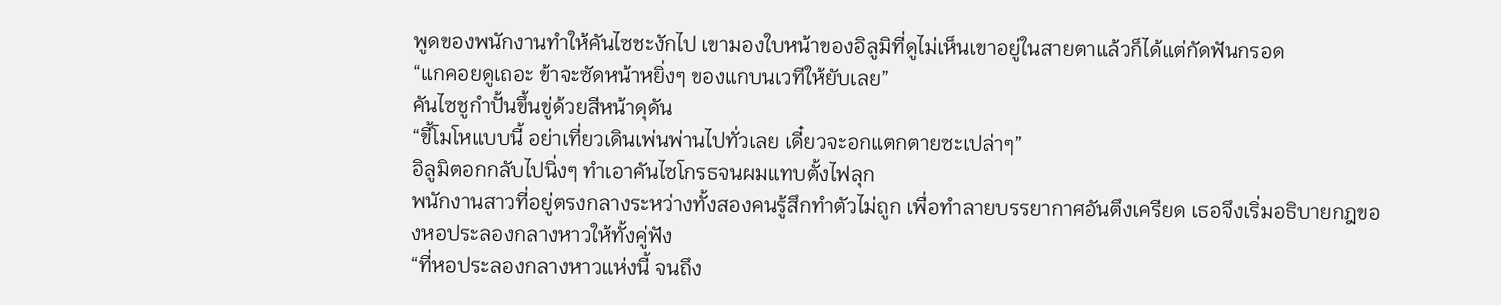พูดของพนักงานทำให้คันไซชะงักไป เขามองใบหน้าของอิลูมิที่ดูไม่เห็นเขาอยู่ในสายตาแล้วก็ได้แต่กัดฟันกรอด
“แกคอยดูเถอะ ข้าจะซัดหน้าหยิ่งๆ ของแกบนเวทีให้ยับเลย”
คันไซชูกำปั้นขึ้นขู่ด้วยสีหน้าดุดัน
“ขี้โมโหแบบนี้ อย่าเที่ยวเดินเพ่นพ่านไปทั่วเลย เดี๋ยวจะอกแตกตายซะเปล่าๆ”
อิลูมิตอกกลับไปนิ่งๆ ทำเอาคันไซโกรธจนผมแทบตั้งไฟลุก
พนักงานสาวที่อยู่ตรงกลางระหว่างทั้งสองคนรู้สึกทำตัวไม่ถูก เพื่อทำลายบรรยากาศอันตึงเครียด เธอจึงเริ่มอธิบายกฎของหอประลองกลางหาวให้ทั้งคู่ฟัง
“ที่หอประลองกลางหาวแห่งนี้ จนถึง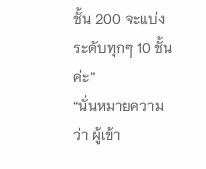ชั้น 200 จะแบ่งระดับทุกๆ 10 ชั้นค่ะ”
“นั่นหมายความว่า ผู้เข้า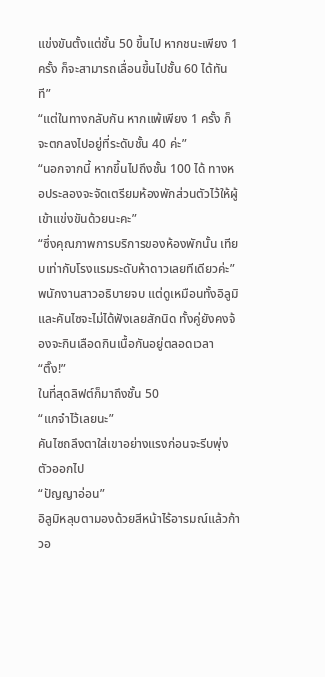แข่งขันตั้งแต่ชั้น 50 ขึ้นไป หากชนะเพียง 1 ครั้ง ก็จะสามารถเลื่อนขึ้นไปชั้น 60 ได้ทันที”
“แต่ในทางกลับกัน หากแพ้เพียง 1 ครั้ง ก็จะตกลงไปอยู่ที่ระดับชั้น 40 ค่ะ”
“นอกจากนี้ หากขึ้นไปถึงชั้น 100 ได้ ทางหอประลองจะจัดเตรียมห้องพักส่วนตัวไว้ให้ผู้เข้าแข่งขันด้วยนะคะ”
“ซึ่งคุณภาพการบริการของห้องพักนั้น เทียบเท่ากับโรงแรมระดับห้าดาวเลยทีเดียวค่ะ”
พนักงานสาวอธิบายจบ แต่ดูเหมือนทั้งอิลูมิและคันไซจะไม่ได้ฟังเลยสักนิด ทั้งคู่ยังคงจ้องจะกินเลือดกินเนื้อกันอยู่ตลอดเวลา
“ติ๊ง!”
ในที่สุดลิฟต์ก็มาถึงชั้น 50
“แกจำไว้เลยนะ”
คันไซถลึงตาใส่เขาอย่างแรงก่อนจะรีบพุ่งตัวออกไป
“ปัญญาอ่อน”
อิลูมิหลุบตามองด้วยสีหน้าไร้อารมณ์แล้วก้าวอ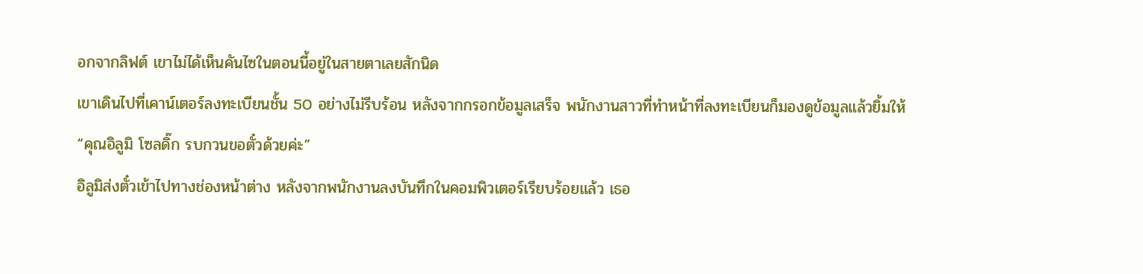อกจากลิฟต์ เขาไม่ได้เห็นคันไซในตอนนี้อยู่ในสายตาเลยสักนิด
เขาเดินไปที่เคาน์เตอร์ลงทะเบียนชั้น 50 อย่างไม่รีบร้อน หลังจากกรอกข้อมูลเสร็จ พนักงานสาวที่ทำหน้าที่ลงทะเบียนก็มองดูข้อมูลแล้วยิ้มให้
“คุณอิลูมิ โซลดิ๊ก รบกวนขอตั๋วด้วยค่ะ”
อิลูมิส่งตั๋วเข้าไปทางช่องหน้าต่าง หลังจากพนักงานลงบันทึกในคอมพิวเตอร์เรียบร้อยแล้ว เธอ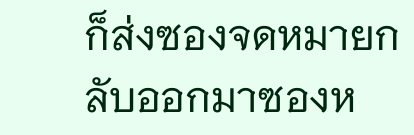ก็ส่งซองจดหมายกลับออกมาซองห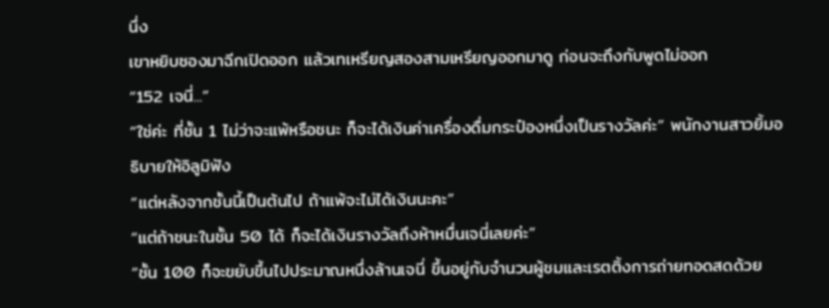นึ่ง
เขาหยิบซองมาฉีกเปิดออก แล้วเทเหรียญสองสามเหรียญออกมาดู ก่อนจะถึงกับพูดไม่ออก
“152 เจนี่...”
“ใช่ค่ะ ที่ชั้น 1 ไม่ว่าจะแพ้หรือชนะ ก็จะได้เงินค่าเครื่องดื่มกระป๋องหนึ่งเป็นรางวัลค่ะ” พนักงานสาวยิ้มอธิบายให้อิลูมิฟัง
“แต่หลังจากชั้นนี้เป็นต้นไป ถ้าแพ้จะไม่ได้เงินนะคะ”
“แต่ถ้าชนะในชั้น 50 ได้ ก็จะได้เงินรางวัลถึงห้าหมื่นเจนี่เลยค่ะ”
“ชั้น 100 ก็จะขยับขึ้นไปประมาณหนึ่งล้านเจนี่ ขึ้นอยู่กับจำนวนผู้ชมและเรตติ้งการถ่ายทอดสดด้วย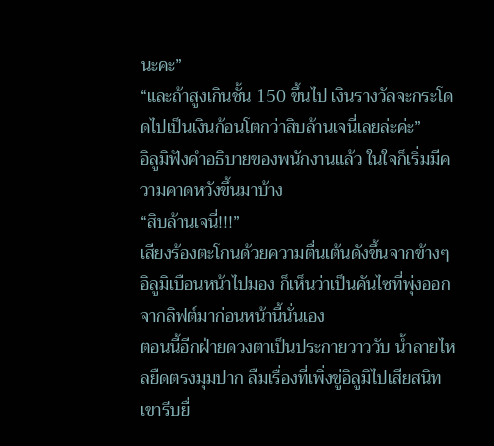นะคะ”
“และถ้าสูงเกินชั้น 150 ขึ้นไป เงินรางวัลจะกระโดดไปเป็นเงินก้อนโตกว่าสิบล้านเจนี่เลยล่ะค่ะ”
อิลูมิฟังคำอธิบายของพนักงานแล้ว ในใจก็เริ่มมีความคาดหวังขึ้นมาบ้าง
“สิบล้านเจนี่!!!”
เสียงร้องตะโกนด้วยความตื่นเต้นดังขึ้นจากข้างๆ อิลูมิเบือนหน้าไปมอง ก็เห็นว่าเป็นคันไซที่พุ่งออกจากลิฟต์มาก่อนหน้านี้นั่นเอง
ตอนนี้อีกฝ่ายดวงตาเป็นประกายวาววับ น้ำลายไหลยืดตรงมุมปาก ลืมเรื่องที่เพิ่งขู่อิลูมิไปเสียสนิท เขารีบยื่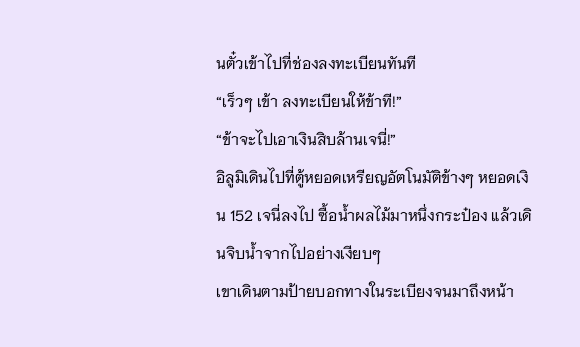นตั๋วเข้าไปที่ช่องลงทะเบียนทันที
“เร็วๆ เข้า ลงทะเบียนให้ข้าที!”
“ข้าจะไปเอาเงินสิบล้านเจนี่!”
อิลูมิเดินไปที่ตู้หยอดเหรียญอัตโนมัติข้างๆ หยอดเงิน 152 เจนี่ลงไป ซื้อน้ำผลไม้มาหนึ่งกระป๋อง แล้วเดินจิบน้ำจากไปอย่างเงียบๆ
เขาเดินตามป้ายบอกทางในระเบียงจนมาถึงหน้า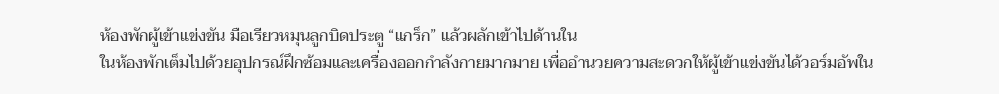ห้องพักผู้เข้าแข่งขัน มือเรียวหมุนลูกบิดประตู “แกร็ก” แล้วผลักเข้าไปด้านใน
ในห้องพักเต็มไปด้วยอุปกรณ์ฝึกซ้อมและเครื่องออกกำลังกายมากมาย เพื่ออำนวยความสะดวกให้ผู้เข้าแข่งขันได้วอร์มอัพใน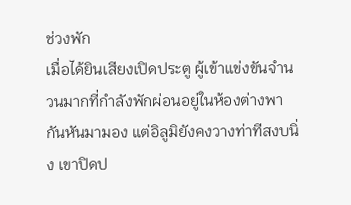ช่วงพัก
เมื่อได้ยินเสียงเปิดประตู ผู้เข้าแข่งขันจำนวนมากที่กำลังพักผ่อนอยู่ในห้องต่างพากันหันมามอง แต่อิลูมิยังคงวางท่าทีสงบนิ่ง เขาปิดป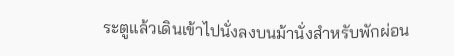ระตูแล้วเดินเข้าไปนั่งลงบนม้านั่งสำหรับพักผ่อน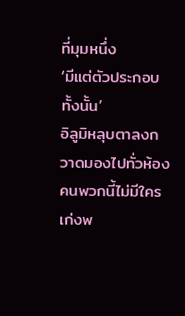ที่มุมหนึ่ง
‘มีแต่ตัวประกอบทั้งนั้น’
อิลูมิหลุบตาลงกวาดมองไปทั่วห้อง คนพวกนี้ไม่มีใครเก่งพ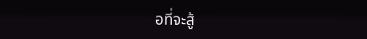อที่จะสู้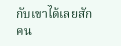กับเขาได้เลยสักคน